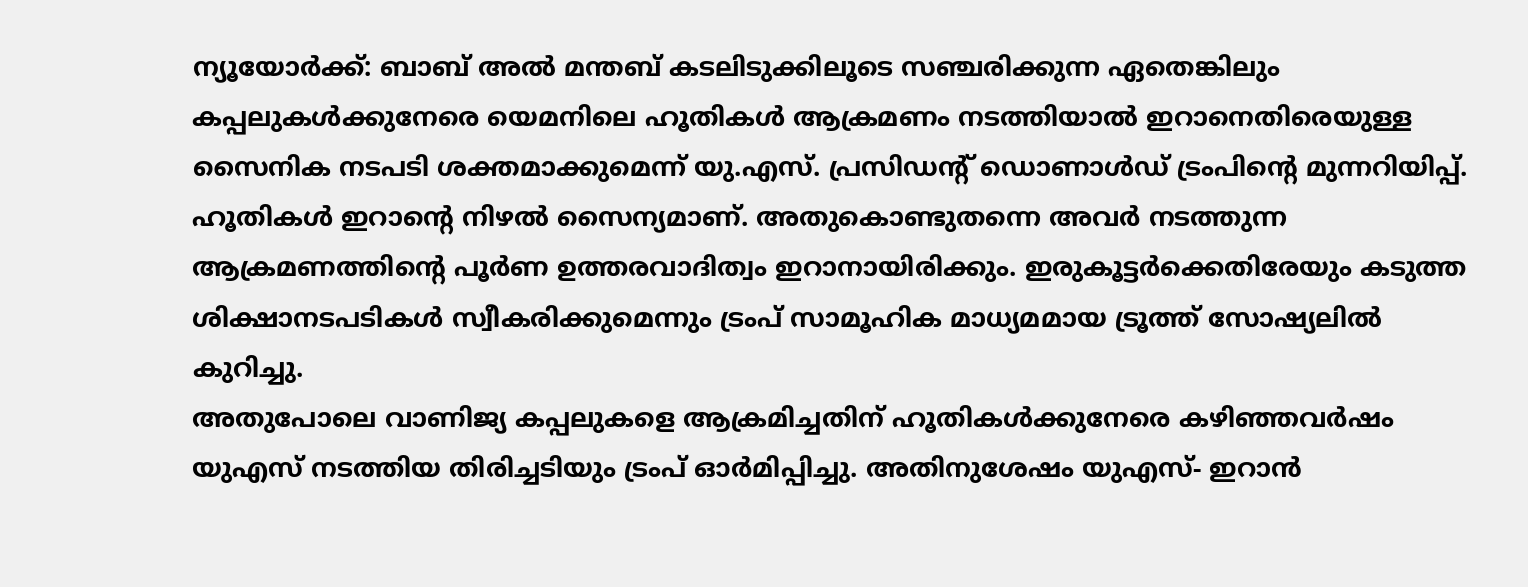ന്യൂയോർക്ക്: ബാബ് അൽ മന്തബ് കടലിടുക്കിലൂടെ സഞ്ചരിക്കുന്ന ഏതെങ്കിലും കപ്പലുകൾക്കുനേരെ യെമനിലെ ഹൂതികൾ ആക്രമണം നടത്തിയാൽ ഇറാനെതിരെയുള്ള സൈനിക നടപടി ശക്തമാക്കുമെന്ന് യു.എസ്. പ്രസിഡന്റ് ഡൊണാൾഡ് ട്രംപിന്റെ മുന്നറിയിപ്പ്. ഹൂതികൾ ഇറാന്റെ നിഴൽ സൈന്യമാണ്. അതുകൊണ്ടുതന്നെ അവർ നടത്തുന്ന ആക്രമണത്തിന്റെ പൂർണ ഉത്തരവാദിത്വം ഇറാനായിരിക്കും. ഇരുകൂട്ടർക്കെതിരേയും കടുത്ത ശിക്ഷാനടപടികൾ സ്വീകരിക്കുമെന്നും ട്രംപ് സാമൂഹിക മാധ്യമമായ ട്രൂത്ത് സോഷ്യലിൽ കുറിച്ചു.
അതുപോലെ വാണിജ്യ കപ്പലുകളെ ആക്രമിച്ചതിന് ഹൂതികൾക്കുനേരെ കഴിഞ്ഞവർഷം യുഎസ് നടത്തിയ തിരിച്ചടിയും ട്രംപ് ഓർമിപ്പിച്ചു. അതിനുശേഷം യുഎസ്- ഇറാൻ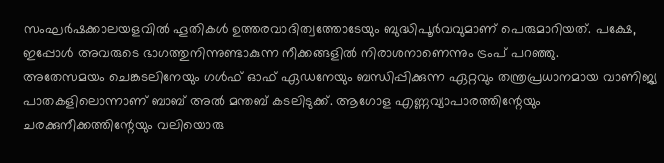സംഘർഷക്കാലയളവിൽ ഹൂതികൾ ഉത്തരവാദിത്വത്തോടേയും ബുദ്ധിപൂർവവുമാണ് പെരുമാറിയത്. പക്ഷേ, ഇപ്പോൾ അവരുടെ ഭാഗത്തുനിന്നുണ്ടാകുന്ന നീക്കങ്ങളിൽ നിരാശനാണെന്നും ട്രംപ് പറഞ്ഞു.
അതേസമയം ചെങ്കടലിനേയും ഗൾഫ് ഓഫ് ഏഡനേയും ബന്ധിപ്പിക്കുന്ന ഏറ്റവും തന്ത്രപ്രധാനമായ വാണിജ്യ പാതകളിലൊന്നാണ് ബാബ് അൽ മന്തബ് കടലിടുക്ക്. ആഗോള എണ്ണവ്യാപാരത്തിന്റേയും ചരക്കുനീക്കത്തിന്റേയും വലിയൊരു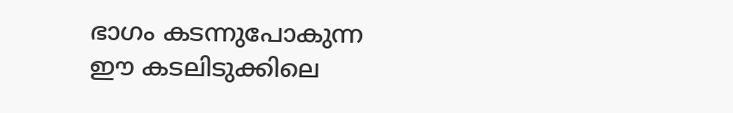ഭാഗം കടന്നുപോകുന്ന ഈ കടലിടുക്കിലെ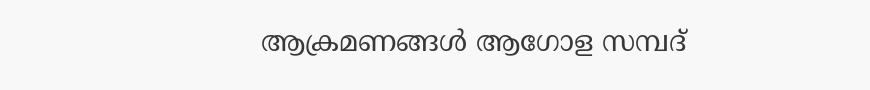ആക്രമണങ്ങൾ ആഗോള സമ്പദ്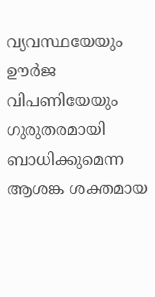വ്യവസ്ഥയേയും ഊർജ വിപണിയേയും ഗുരുതരമായി ബാധിക്കുമെന്ന ആശങ്ക ശക്തമായ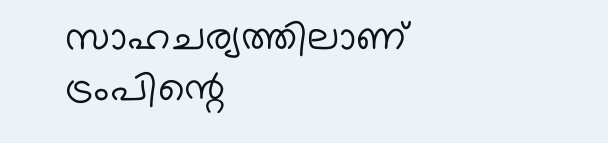സാഹചര്യത്തിലാണ് ട്രംപിന്റെ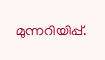മുന്നറിയിപ്പ്.